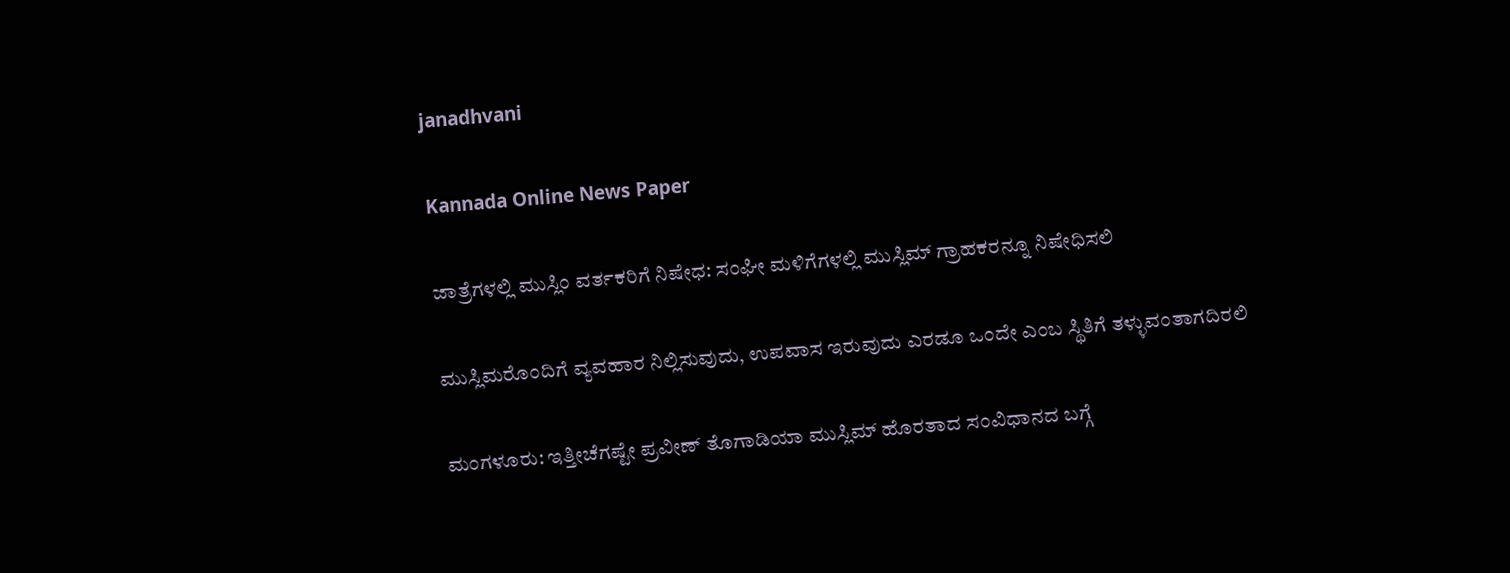janadhvani

Kannada Online News Paper

ಜಾತ್ರೆಗಳಲ್ಲಿ ಮುಸ್ಲಿಂ ವರ್ತಕರಿಗೆ ನಿಷೇಧ: ಸಂಘೀ ಮಳಿಗೆಗಳಲ್ಲಿ ಮುಸ್ಲಿಮ್ ಗ್ರಾಹಕರನ್ನೂ ನಿಷೇಧಿಸಲಿ

ಮುಸ್ಲಿಮರೊಂದಿಗೆ ವ್ಯವಹಾರ ನಿಲ್ಲಿಸುವುದು, ಉಪವಾಸ ಇರುವುದು ಎರಡೂ ಒಂದೇ ಎಂಬ ಸ್ಥಿತಿಗೆ ತಳ್ಳುವಂತಾಗದಿರಲಿ

ಮಂಗಳೂರು: ಇತ್ತೀಚೆಗಷ್ಟೇ ಪ್ರವೀಣ್ ತೊಗಾಡಿಯಾ ಮುಸ್ಲಿಮ್ ಹೊರತಾದ ಸಂವಿಧಾನದ ಬಗ್ಗೆ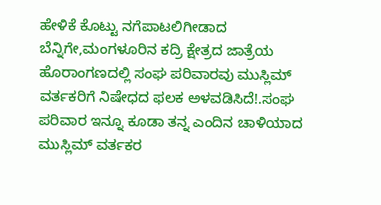ಹೇಳಿಕೆ ಕೊಟ್ಟು ನಗೆಪಾಟಲಿಗೀಡಾದ ಬೆನ್ನಿಗೇ,ಮಂಗಳೂರಿನ ಕದ್ರಿ ಕ್ಷೇತ್ರದ ಜಾತ್ರೆಯ ಹೊರಾಂಗಣದಲ್ಲಿ ಸಂಘ ಪರಿವಾರವು ಮುಸ್ಲಿಮ್ ವರ್ತಕರಿಗೆ ನಿಷೇಧದ ಫಲಕ ಅಳವಡಿಸಿದೆ!.ಸಂಘ ಪರಿವಾರ ಇನ್ನೂ ಕೂಡಾ ತನ್ನ ಎಂದಿನ ಚಾಳಿಯಾದ ಮುಸ್ಲಿಮ್ ವರ್ತಕರ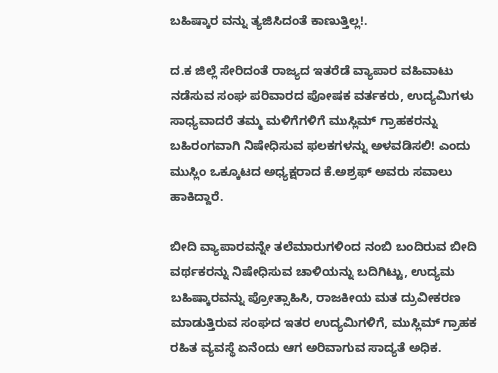ಬಹಿಷ್ಕಾರ ವನ್ನು ತ್ಯಜಿಸಿದಂತೆ ಕಾಣುತ್ತಿಲ್ಲ!.

ದ.ಕ ಜಿಲ್ಲೆ ಸೇರಿದಂತೆ ರಾಜ್ಯದ ಇತರೆಡೆ ವ್ಯಾಪಾರ ವಹಿವಾಟು ನಡೆಸುವ ಸಂಘ ಪರಿವಾರದ ಪೋಷಕ ವರ್ತಕರು, ಉದ್ಯಮಿಗಳು ಸಾಧ್ಯವಾದರೆ ತಮ್ಮ ಮಳಿಗೆಗಳಿಗೆ ಮುಸ್ಲಿಮ್ ಗ್ರಾಹಕರನ್ನು ಬಹಿರಂಗವಾಗಿ ನಿಷೇಧಿಸುವ ಫಲಕಗಳನ್ನು ಅಳವಡಿಸಲಿ! ಎಂದು ಮುಸ್ಲಿಂ ಒಕ್ಕೂಟದ ಅಧ್ಯಕ್ಷರಾದ ಕೆ.ಅಶ್ರಫ್ ಅವರು ಸವಾಲು ಹಾಕಿದ್ದಾರೆ.

ಬೀದಿ ವ್ಯಾಪಾರವನ್ನೇ ತಲೆಮಾರುಗಳಿಂದ ನಂಬಿ ಬಂದಿರುವ ಬೀದಿ ವರ್ಥಕರನ್ನು ನಿಷೇಧಿಸುವ ಚಾಳಿಯನ್ನು ಬದಿಗಿಟ್ಟು, ಉದ್ಯಮ ಬಹಿಷ್ಕಾರವನ್ನು ಪ್ರೋತ್ಸಾಹಿಸಿ, ರಾಜಕೀಯ ಮತ ದ್ರುವೀಕರಣ ಮಾಡುತ್ತಿರುವ ಸಂಘದ ಇತರ ಉದ್ಯಮಿಗಳಿಗೆ, ಮುಸ್ಲಿಮ್ ಗ್ರಾಹಕ ರಹಿತ ವ್ಯವಸ್ಥೆ ಏನೆಂದು ಆಗ ಅರಿವಾಗುವ ಸಾದ್ಯತೆ ಅಧಿಕ.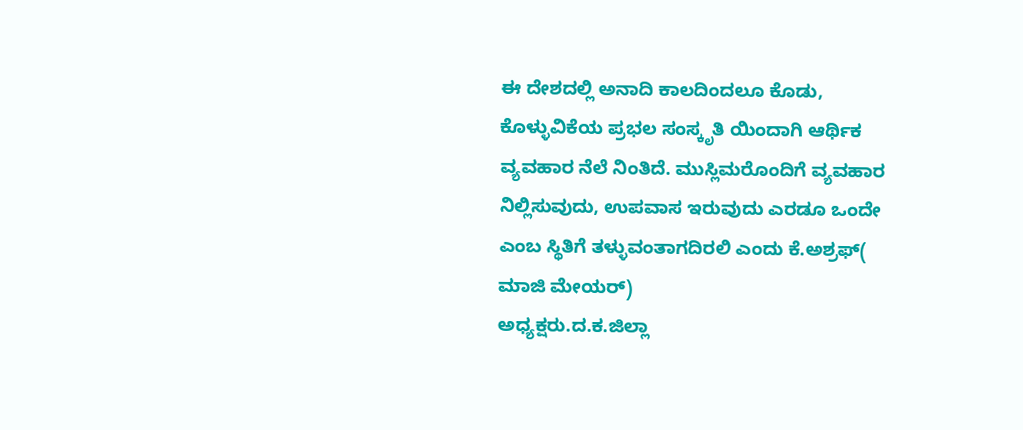ಈ ದೇಶದಲ್ಲಿ ಅನಾದಿ ಕಾಲದಿಂದಲೂ ಕೊಡು, ಕೊಳ್ಳುವಿಕೆಯ ಪ್ರಭಲ ಸಂಸ್ಕೃತಿ ಯಿಂದಾಗಿ ಆರ್ಥಿಕ ವ್ಯವಹಾರ ನೆಲೆ ನಿಂತಿದೆ. ಮುಸ್ಲಿಮರೊಂದಿಗೆ ವ್ಯವಹಾರ ನಿಲ್ಲಿಸುವುದು, ಉಪವಾಸ ಇರುವುದು ಎರಡೂ ಒಂದೇ ಎಂಬ ಸ್ಥಿತಿಗೆ ತಳ್ಳುವಂತಾಗದಿರಲಿ ಎಂದು ಕೆ.ಅಶ್ರಫ್( ಮಾಜಿ ಮೇಯರ್)
ಅಧ್ಯಕ್ಷರು.ದ.ಕ.ಜಿಲ್ಲಾ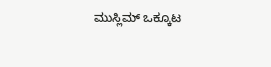ಮುಸ್ಲಿಮ್ ಒಕ್ಕೂಟ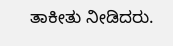ತಾಕೀತು ನೀಡಿದರು.